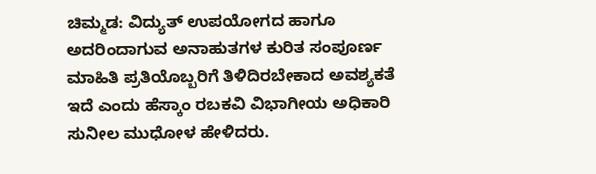ಚಿಮ್ಮಡ: ವಿದ್ಯುತ್ ಉಪಯೋಗದ ಹಾಗೂ ಅದರಿಂದಾಗುವ ಅನಾಹುತಗಳ ಕುರಿತ ಸಂಪೂರ್ಣ ಮಾಹಿತಿ ಪ್ರತಿಯೊಬ್ಬರಿಗೆ ತಿಳಿದಿರಬೇಕಾದ ಅವಶ್ಯಕತೆ ಇದೆ ಎಂದು ಹೆಸ್ಕಾಂ ರಬಕವಿ ವಿಭಾಗೀಯ ಅಧಿಕಾರಿ ಸುನೀಲ ಮುಧೋಳ ಹೇಳಿದರು.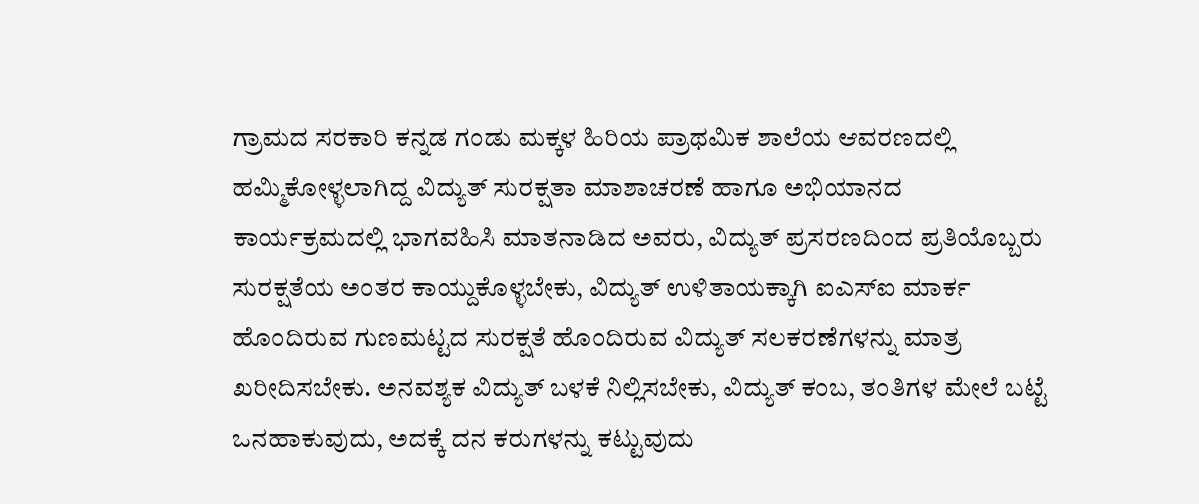ಗ್ರಾಮದ ಸರಕಾರಿ ಕನ್ನಡ ಗಂಡು ಮಕ್ಕಳ ಹಿರಿಯ ಪ್ರಾಥಮಿಕ ಶಾಲೆಯ ಆವರಣದಲ್ಲಿ ಹಮ್ಮಿಕೋಳ್ಳಲಾಗಿದ್ದ ವಿದ್ಯುತ್ ಸುರಕ್ಷತಾ ಮಾಶಾಚರಣೆ ಹಾಗೂ ಅಭಿಯಾನದ ಕಾರ್ಯಕ್ರಮದಲ್ಲಿ ಭಾಗವಹಿಸಿ ಮಾತನಾಡಿದ ಅವರು, ವಿದ್ಯುತ್ ಪ್ರಸರಣದಿಂದ ಪ್ರತಿಯೊಬ್ಬರು ಸುರಕ್ಷತೆಯ ಅಂತರ ಕಾಯ್ದುಕೊಳ್ಳಬೇಕು, ವಿದ್ಯುತ್ ಉಳಿತಾಯಕ್ಕಾಗಿ ಐಎಸ್ಐ ಮಾರ್ಕ ಹೊಂದಿರುವ ಗುಣಮಟ್ಟದ ಸುರಕ್ಷತೆ ಹೊಂದಿರುವ ವಿದ್ಯುತ್ ಸಲಕರಣೆಗಳನ್ನು ಮಾತ್ರ ಖರೀದಿಸಬೇಕು. ಅನವಶ್ಯಕ ವಿದ್ಯುತ್ ಬಳಕೆ ನಿಲ್ಲಿಸಬೇಕು, ವಿದ್ಯುತ್ ಕಂಬ, ತಂತಿಗಳ ಮೇಲೆ ಬಟ್ಟೆ ಒನಹಾಕುವುದು, ಅದಕ್ಕೆ ದನ ಕರುಗಳನ್ನು ಕಟ್ಟುವುದು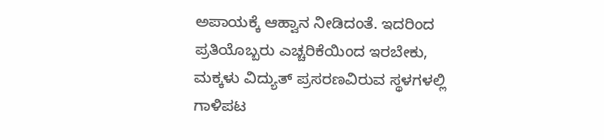ಅಪಾಯಕ್ಕೆ ಆಹ್ವಾನ ನೀಡಿದಂತೆ. ಇದರಿಂದ ಪ್ರತಿಯೊಬ್ಬರು ಎಚ್ಚರಿಕೆಯಿಂದ ಇರಬೇಕು, ಮಕ್ಕಳು ವಿದ್ಯುತ್ ಪ್ರಸರಣವಿರುವ ಸ್ಥಳಗಳಲ್ಲಿ ಗಾಳಿಪಟ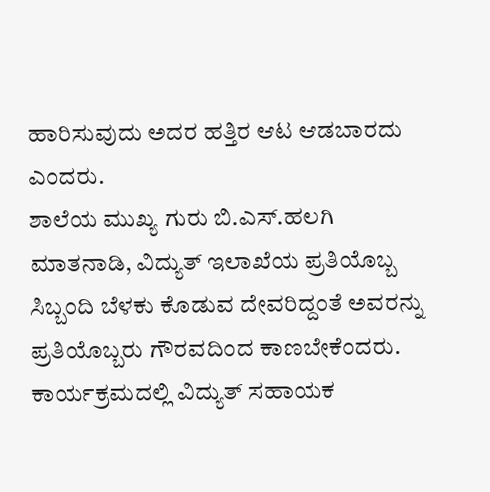ಹಾರಿಸುವುದು ಅದರ ಹತ್ತಿರ ಆಟ ಆಡಬಾರದು ಎಂದರು.
ಶಾಲೆಯ ಮುಖ್ಯ ಗುರು ಬಿ.ಎಸ್.ಹಲಗಿ ಮಾತನಾಡಿ, ವಿದ್ಯುತ್ ಇಲಾಖೆಯ ಪ್ರತಿಯೊಬ್ಬ ಸಿಬ್ಬಂದಿ ಬೆಳಕು ಕೊಡುವ ದೇವರಿದ್ದಂತೆ ಅವರನ್ನು ಪ್ರತಿಯೊಬ್ಬರು ಗೌರವದಿಂದ ಕಾಣಬೇಕೆಂದರು.
ಕಾರ್ಯಕ್ರಮದಲ್ಲಿ ವಿದ್ಯುತ್ ಸಹಾಯಕ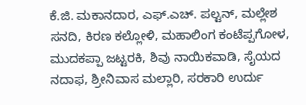ಕೆ.ಜಿ. ಮಕಾನದಾರ, ಎಫ್.ಎಚ್. ಪಲ್ಟನ್, ಮಲ್ಲೇಶ ಸನದಿ, ಕಿರಣ ಕಲ್ಲೋಳಿ, ಮಹಾಲಿಂಗ ಕಂಟೆಪ್ಪಗೋಳ, ಮುದಕಪ್ಪಾ ಜಟ್ಟರಕಿ, ಶಿವು ನಾಯಿಕವಾಡಿ, ಸೈಯದ ನದಾಫ, ಶ್ರೀನಿವಾಸ ಮಲ್ಲಾರಿ, ಸರಕಾರಿ ಉರ್ದು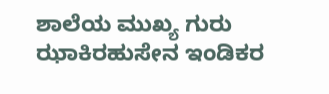ಶಾಲೆಯ ಮುಖ್ಯ ಗುರು ಝಾಕಿರಹುಸೇನ ಇಂಡಿಕರ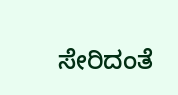ಸೇರಿದಂತೆ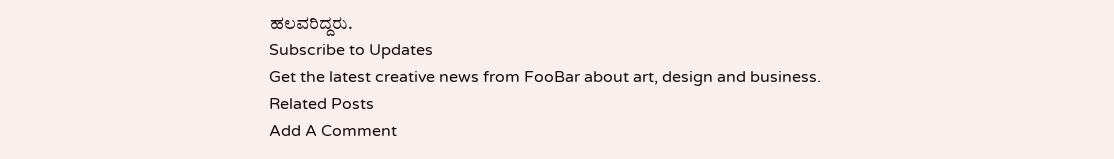ಹಲವರಿದ್ದರು.
Subscribe to Updates
Get the latest creative news from FooBar about art, design and business.
Related Posts
Add A Comment